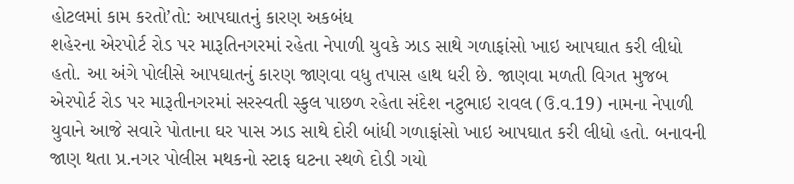હોટલમાં કામ કરતો’તો: આપઘાતનું કારણ અકબંધ
શહેરના એરપોર્ટ રોડ પર મારૂતિનગરમાં રહેતા નેપાળી યુવકે ઝાડ સાથે ગળાફાંસો ખાઇ આપઘાત કરી લીધો હતો. આ અંગે પોલીસે આપઘાતનું કારણ જાણવા વધુ તપાસ હાથ ધરી છે. જાણવા મળતી વિગત મુજબ એરપોર્ટ રોડ પર મારૂતીનગરમાં સરસ્વતી સ્કુલ પાછળ રહેતા સંદેશ નટુભાઇ રાવલ (ઉ.વ.19) નામના નેપાળી યુવાને આજે સવારે પોતાના ઘર પાસ ઝાડ સાથે દોરી બાંધી ગળાફાંસો ખાઇ આપઘાત કરી લીધો હતો. બનાવની જાણ થતા પ્ર.નગર પોલીસ મથકનો સ્ટાફ ઘટના સ્થળે દોડી ગયો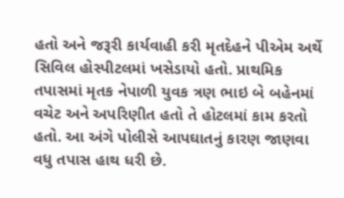હતો અને જરૂરી કાર્યવાહી કરી મૃતદેહને પીએમ અર્થે સિવિલ હોસ્પીટલમાં ખસેડાયો હતો. પ્રાથમિક તપાસમાં મૃતક નેપાળી યુવક ત્રણ ભાઇ બે બહેનમાં વચેટ અને અપરિણીત હતો તે હોટલમાં કામ કરતો હતો. આ અંગે પોલીસે આપઘાતનું કારણ જાણવા વધુ તપાસ હાથ ધરી છે.